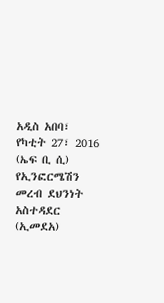አዲስ አበባ፣ የካቲት 27፣ 2016 (ኤፍ ቢ ሲ) የኢንፎርሜሽን መረብ ደህንነት አስተዳደር (ኢመደአ)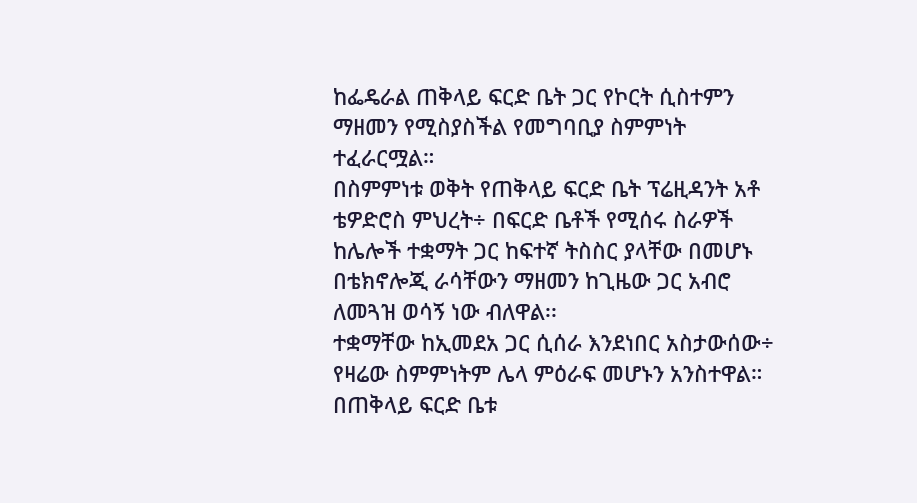ከፌዴራል ጠቅላይ ፍርድ ቤት ጋር የኮርት ሲስተምን ማዘመን የሚስያስችል የመግባቢያ ስምምነት ተፈራርሟል።
በስምምነቱ ወቅት የጠቅላይ ፍርድ ቤት ፕሬዚዳንት አቶ ቴዎድሮስ ምህረት÷ በፍርድ ቤቶች የሚሰሩ ስራዎች ከሌሎች ተቋማት ጋር ከፍተኛ ትስስር ያላቸው በመሆኑ በቴክኖሎጂ ራሳቸውን ማዘመን ከጊዜው ጋር አብሮ ለመጓዝ ወሳኝ ነው ብለዋል፡፡
ተቋማቸው ከኢመደአ ጋር ሲሰራ እንደነበር አስታውሰው÷ የዛሬው ስምምነትም ሌላ ምዕራፍ መሆኑን አንስተዋል።
በጠቅላይ ፍርድ ቤቱ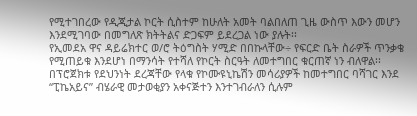የሚተገበረው የዲጂታል ኮርት ሲስተም ከሁለት አመት ባልበለጠ ጊዜ ውስጥ እውን መሆን እንደሚገባው በመግለጽ ክትትልና ድጋፍም ይደረጋል ነው ያሉት፡፡
የኢመደአ ዋና ዳይሬክተር ወ/ሮ ትዕግስት ሃሚድ በበኩላቸው÷ የፍርድ ቤት ስራዎች ጥንቃቄ የሚጠይቁ እንደሆነ በማንሳት የተሻለ የኮርት ስርዓት ለመተግበር ቁርጠኛ ነን ብለዋል፡፡
በፕሮጀክቱ የደህንነት ደረጃቸው የላቁ የኮሙዩኒኬሽን መሳሪያዎች ከመተግበር ባሻገር እንደ “ፒኬአይና” ብሄራዊ መታወቂያን አቀናጅተን እንተገብራለን ሲሉም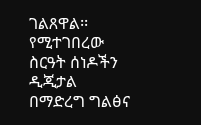ገልጸዋል፡፡
የሚተገበረው ስርዓት ሰነዶችን ዲጂታል በማድረግ ግልፅና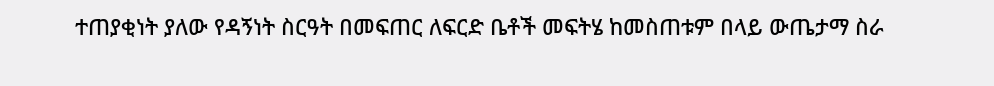ተጠያቂነት ያለው የዳኝነት ስርዓት በመፍጠር ለፍርድ ቤቶች መፍትሄ ከመስጠቱም በላይ ውጤታማ ስራ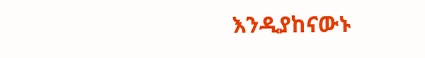እንዲያከናውኑ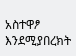አስተዋፆ እንደሚያበረክት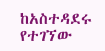ከአስተዳደሩ የተገኘው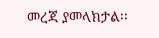መረጃ ያመላክታል፡፡